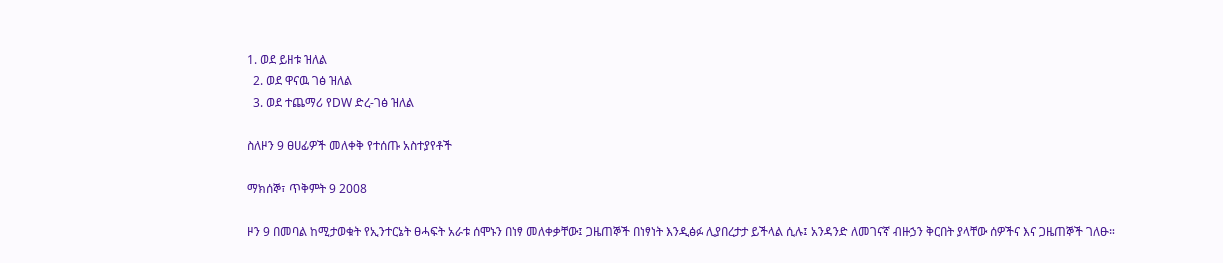1. ወደ ይዘቱ ዝለል
  2. ወደ ዋናዉ ገፅ ዝለል
  3. ወደ ተጨማሪ የDW ድረ-ገፅ ዝለል

ስለዞን 9 ፀሀፊዎች መለቀቅ የተሰጡ አስተያየቶች

ማክሰኞ፣ ጥቅምት 9 2008

ዞን 9 በመባል ከሚታወቁት የኢንተርኔት ፀሓፍት አራቱ ሰሞኑን በነፃ መለቀቃቸው፤ ጋዜጠኞች በነፃነት እንዲፅፉ ሊያበረታታ ይችላል ሲሉ፤ አንዳንድ ለመገናኛ ብዙኃን ቅርበት ያላቸው ሰዎችና እና ጋዜጠኞች ገለፁ።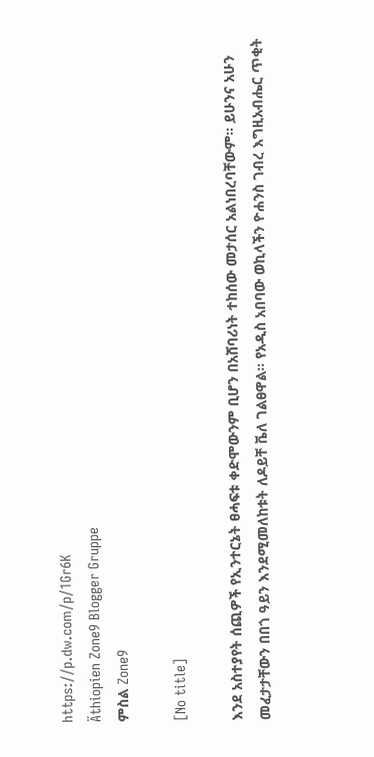https://p.dw.com/p/1Gr6K
Äthiopien Zone9 Blogger Gruppe
ምስል Zone9

[No title]

እንደ አስተያየት ሰጪዎች የኢንተርኔት ፀሓፍቱ ቀድሞውንም ቢሆን በአሸባሪነት ተከሰው መታሰር አልነበረባቸውም። ይሁንና አሁን መፈታታቸውን በበጎ ዓይን እንደሚመለከቱት ለዶይቸ ቬለ ገልፀዋል። የአዲስ አበባው ወኪላችን ዮሐንስ ገብረ እግዚአብሔር ጥቂት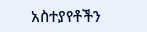አስተያየቶችን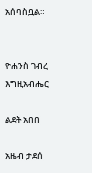አሰባስቧል።


ዮሐንስ ገብረ እግዚአብሔር

ልደት አበበ

አዜብ ታደሰ